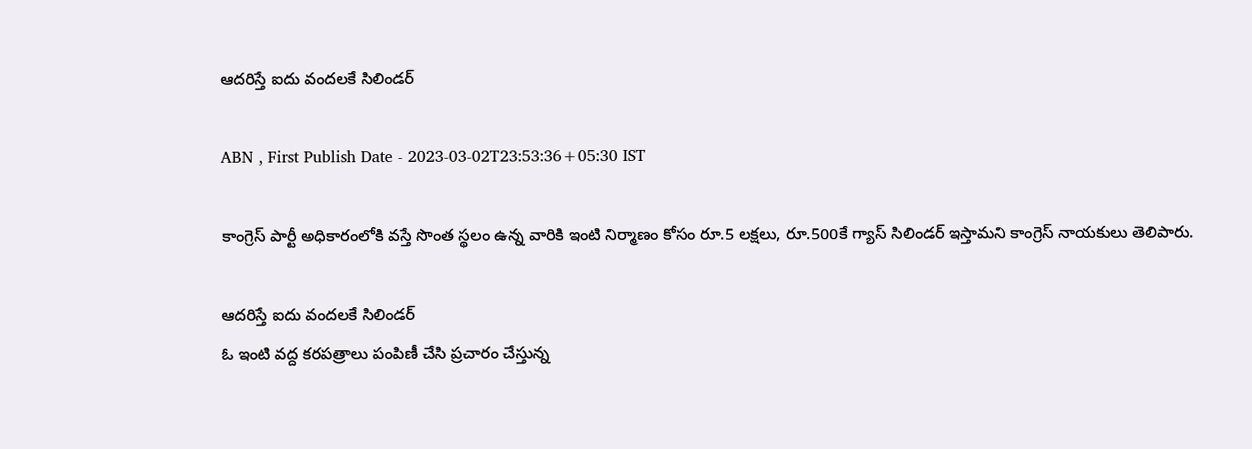ఆదరిస్తే ఐదు వందలకే సిలిండర్‌

ABN , First Publish Date - 2023-03-02T23:53:36+05:30 IST

కాంగ్రెస్‌ పార్టీ అధికారంలోకి వస్తే సొంత స్థలం ఉన్న వారికి ఇంటి నిర్మాణం కోసం రూ.5 లక్షలు, రూ.500కే గ్యాస్‌ సిలిండర్‌ ఇస్తామని కాంగ్రెస్‌ నాయకులు తెలిపారు.

ఆదరిస్తే ఐదు వందలకే సిలిండర్‌
ఓ ఇంటి వద్ద కరపత్రాలు పంపిణీ చేసి ప్రచారం చేస్తున్న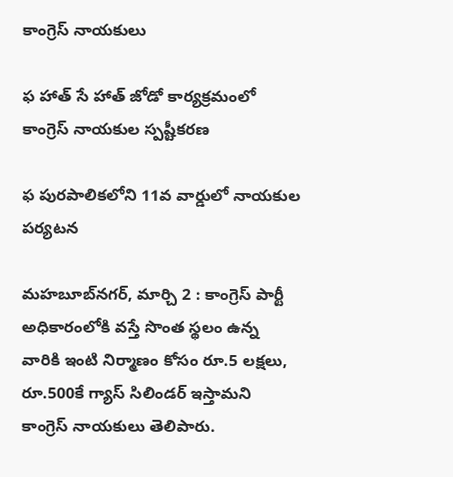కాంగ్రెస్‌ నాయకులు

ఫ హాత్‌ సే హాత్‌ జోడో కార్యక్రమంలో కాంగ్రెస్‌ నాయకుల స్పష్టీకరణ

ఫ పురపాలికలోని 11వ వార్డులో నాయకుల పర్యటన

మహబూబ్‌నగర్‌, మార్చి 2 : కాంగ్రెస్‌ పార్టీ అధికారంలోకి వస్తే సొంత స్థలం ఉన్న వారికి ఇంటి నిర్మాణం కోసం రూ.5 లక్షలు, రూ.500కే గ్యాస్‌ సిలిండర్‌ ఇస్తామని కాంగ్రెస్‌ నాయకులు తెలిపారు.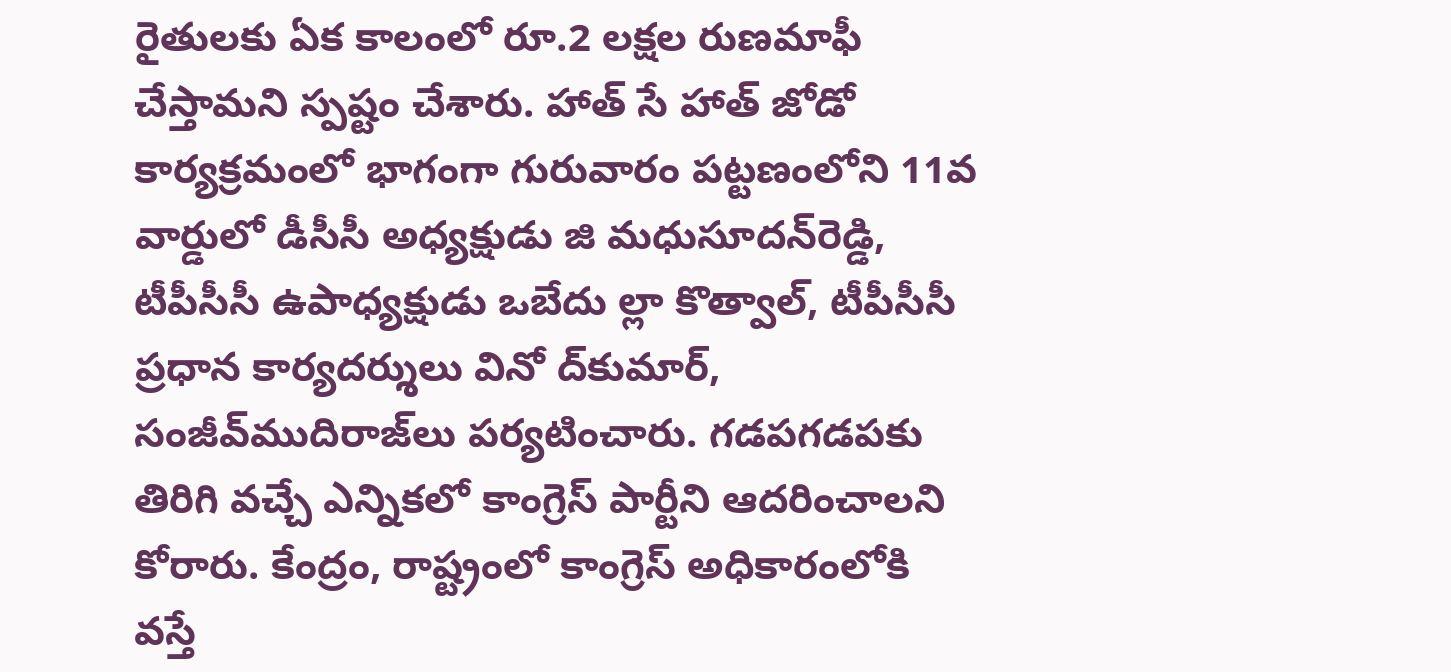రైతులకు ఏక కాలంలో రూ.2 లక్షల రుణమాఫీ చేస్తామని స్పష్టం చేశారు. హాత్‌ సే హాత్‌ జోడో కార్యక్రమంలో భాగంగా గురువారం పట్టణంలోని 11వ వార్డులో డీసీసీ అధ్యక్షుడు జి మధుసూదన్‌రెడ్డి, టీపీసీసీ ఉపాధ్యక్షుడు ఒబేదు ల్లా కొత్వాల్‌, టీపీసీసీ ప్రధాన కార్యదర్శులు వినో ద్‌కుమార్‌, సంజీవ్‌ముదిరాజ్‌లు పర్యటించారు. గడపగడపకు తిరిగి వచ్చే ఎన్నికలో కాంగ్రెస్‌ పార్టీని ఆదరించాలని కోరారు. కేంద్రం, రాష్ట్రంలో కాంగ్రెస్‌ అధికారంలోకి వస్తే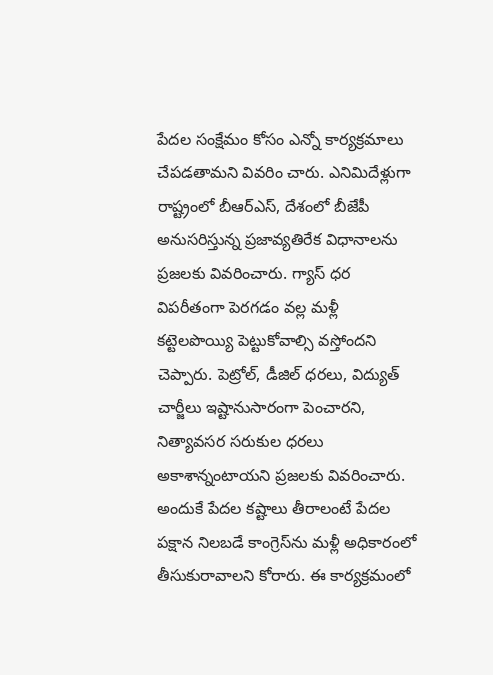పేదల సంక్షేమం కోసం ఎన్నో కార్యక్రమాలు చేపడతామని వివరిం చారు. ఎనిమిదేళ్లుగా రాష్ట్రంలో బీఆర్‌ఎస్‌, దేశంలో బీజేపీ అనుసరిస్తున్న ప్రజావ్యతిరేక విధానాలను ప్రజలకు వివరించారు. గ్యాస్‌ ధర విపరీతంగా పెరగడం వల్ల మళ్లీ కట్టెలపొయ్యి పెట్టుకోవాల్సి వస్తోందని చెప్పారు. పెట్రోల్‌, డీజిల్‌ ధరలు, విద్యుత్‌ చార్జీలు ఇష్టానుసారంగా పెంచారని, నిత్యావసర సరుకుల ధరలు అకాశాన్నంటాయని ప్రజలకు వివరించారు. అందుకే పేదల కష్టాలు తీరాలంటే పేదల పక్షాన నిలబడే కాంగ్రెస్‌ను మళ్లీ అధికారంలో తీసుకురావాలని కోరారు. ఈ కార్యక్రమంలో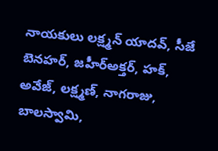నాయకులు లక్ష్మన్‌ యాదవ్‌, సీజే బెనహర్‌, జహీర్‌అక్తర్‌, హక్‌, అవేజ్‌, లక్ష్మణ్‌, నాగరాజు, బాలస్వామి,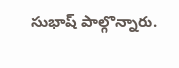సుభాష్‌ పాల్గొన్నారు.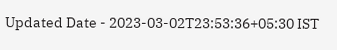Updated Date - 2023-03-02T23:53:36+05:30 IST